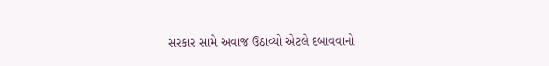સરકાર સામે અવાજ ઉઠાવ્યો એટલે દબાવવાનો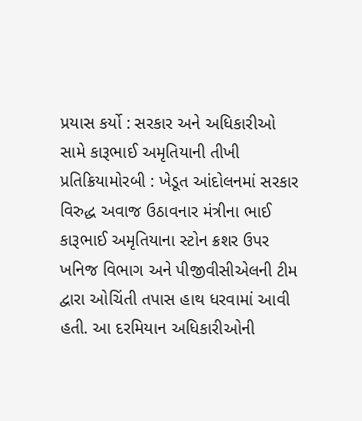પ્રયાસ કર્યો : સરકાર અને અધિકારીઓ સામે કારૂભાઈ અમૃતિયાની તીખી પ્રતિક્રિયામોરબી : ખેડૂત આંદોલનમાં સરકાર વિરુદ્ધ અવાજ ઉઠાવનાર મંત્રીના ભાઈ કારૂભાઈ અમૃતિયાના સ્ટોન ક્રશર ઉપર ખનિજ વિભાગ અને પીજીવીસીએલની ટીમ દ્વારા ઓચિંતી તપાસ હાથ ધરવામાં આવી હતી. આ દરમિયાન અધિકારીઓની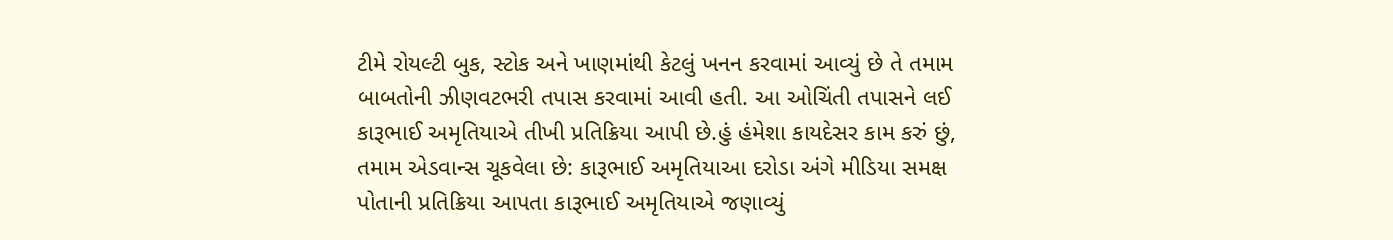ટીમે રોયલ્ટી બુક, સ્ટોક અને ખાણમાંથી કેટલું ખનન કરવામાં આવ્યું છે તે તમામ બાબતોની ઝીણવટભરી તપાસ કરવામાં આવી હતી. આ ઓચિંતી તપાસને લઈ કારૂભાઈ અમૃતિયાએ તીખી પ્રતિક્રિયા આપી છે.હું હંમેશા કાયદેસર કામ કરું છું, તમામ એડવાન્સ ચૂકવેલા છે: કારૂભાઈ અમૃતિયાઆ દરોડા અંગે મીડિયા સમક્ષ પોતાની પ્રતિક્રિયા આપતા કારૂભાઈ અમૃતિયાએ જણાવ્યું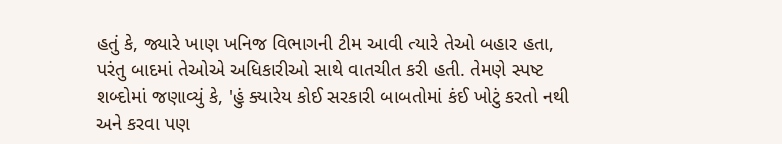હતું કે, જ્યારે ખાણ ખનિજ વિભાગની ટીમ આવી ત્યારે તેઓ બહાર હતા, પરંતુ બાદમાં તેઓએ અધિકારીઓ સાથે વાતચીત કરી હતી. તેમણે સ્પષ્ટ શબ્દોમાં જણાવ્યું કે, 'હું ક્યારેય કોઈ સરકારી બાબતોમાં કંઈ ખોટું કરતો નથી અને કરવા પણ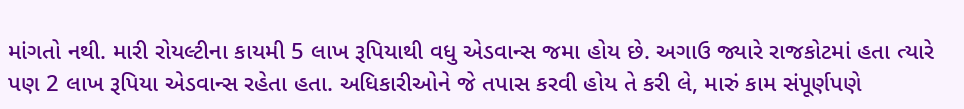માંગતો નથી. મારી રોયલ્ટીના કાયમી 5 લાખ રૂપિયાથી વધુ એડવાન્સ જમા હોય છે. અગાઉ જ્યારે રાજકોટમાં હતા ત્યારે પણ 2 લાખ રૂપિયા એડવાન્સ રહેતા હતા. અધિકારીઓને જે તપાસ કરવી હોય તે કરી લે, મારું કામ સંપૂર્ણપણે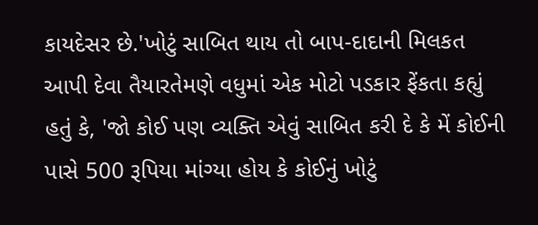કાયદેસર છે.'ખોટું સાબિત થાય તો બાપ-દાદાની મિલકત આપી દેવા તૈયારતેમણે વધુમાં એક મોટો પડકાર ફેંકતા કહ્યું હતું કે, 'જો કોઈ પણ વ્યક્તિ એવું સાબિત કરી દે કે મેં કોઈની પાસે 500 રૂપિયા માંગ્યા હોય કે કોઈનું ખોટું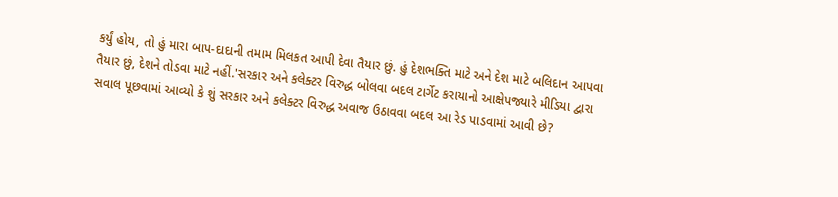કર્યું હોય, તો હું મારા બાપ-દાદાની તમામ મિલકત આપી દેવા તૈયાર છું. હું દેશભક્તિ માટે અને દેશ માટે બલિદાન આપવા તૈયાર છું, દેશને તોડવા માટે નહીં.'સરકાર અને કલેક્ટર વિરુદ્ધ બોલવા બદલ ટાર્ગેટ કરાયાનો આક્ષેપજ્યારે મીડિયા દ્વારા સવાલ પૂછવામાં આવ્યો કે શું સરકાર અને કલેક્ટર વિરુદ્ધ અવાજ ઉઠાવવા બદલ આ રેડ પાડવામાં આવી છે?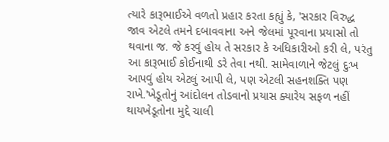ત્યારે કારૂભાઈએ વળતો પ્રહાર કરતા કહ્યું કે, 'સરકાર વિરુદ્ધ જાવ એટલે તમને દબાવવાના અને જેલમાં પૂરવાના પ્રયાસો તો થવાના જ. જે કરવું હોય તે સરકાર કે અધિકારીઓ કરી લે, પરંતુ આ કારૂભાઈ કોઈનાથી ડરે તેવા નથી. સામેવાળાને જેટલું દુઃખ આપવું હોય એટલું આપી લે, પણ એટલી સહનશક્તિ પણ રાખે.'ખેડૂતોનું આંદોલન તોડવાનો પ્રયાસ ક્યારેય સફળ નહીં થાયખેડૂતોના મુદ્દે ચાલી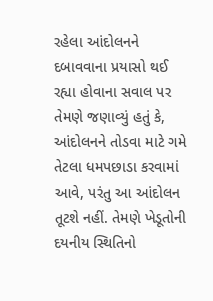રહેલા આંદોલનને દબાવવાના પ્રયાસો થઈ રહ્યા હોવાના સવાલ પર તેમણે જણાવ્યું હતું કે, આંદોલનને તોડવા માટે ગમે તેટલા ધમપછાડા કરવામાં આવે, પરંતુ આ આંદોલન તૂટશે નહીં. તેમણે ખેડૂતોની દયનીય સ્થિતિનો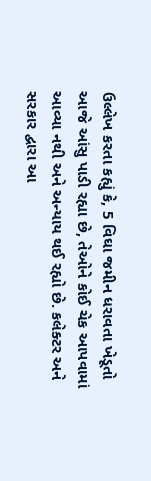ઉલ્લેખ કરતા કહ્યું કે, 5 વિઘા જમીન ધરાવતા ખેડૂતો આજે આંસુ પાડી રહ્યા છે, તેઓને કોઈ ચેક આપવામાં આવ્યા નથી અને અન્યાય થઈ રહ્યો છે. કલેક્ટર અને સરકાર દ્વારા આ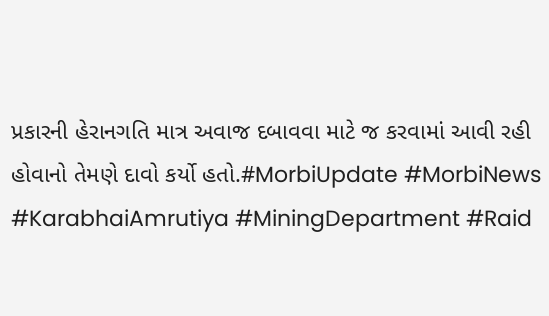પ્રકારની હેરાનગતિ માત્ર અવાજ દબાવવા માટે જ કરવામાં આવી રહી હોવાનો તેમણે દાવો કર્યો હતો.#MorbiUpdate #MorbiNews #KarabhaiAmrutiya #MiningDepartment #Raid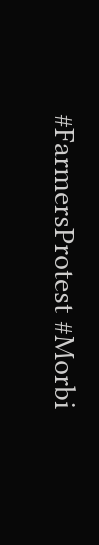#FarmersProtest #Morbi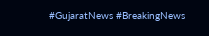#GujaratNews #BreakingNews